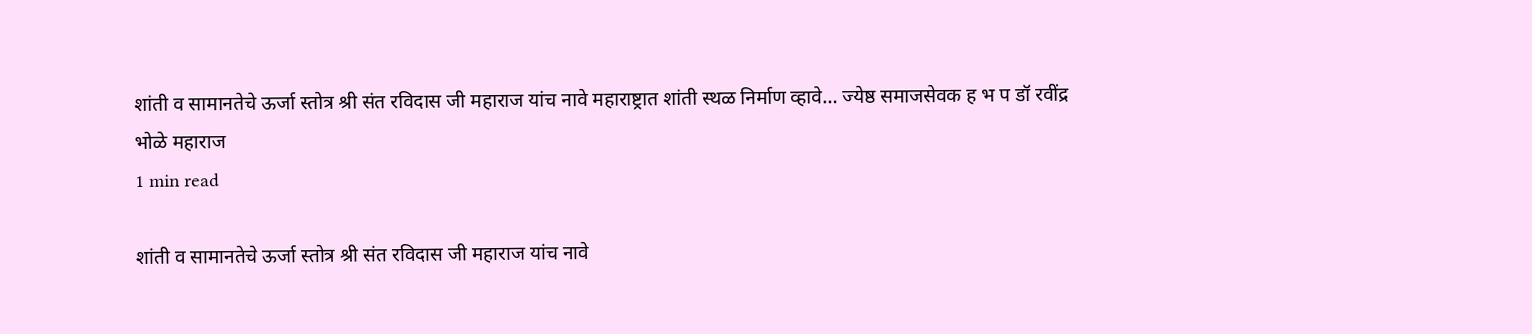शांती व सामानतेचे ऊर्जा स्तोत्र श्री संत रविदास जी महाराज यांच नावे महाराष्ट्रात शांती स्थळ निर्माण व्हावे… ज्येष्ठ समाजसेवक ह भ प डॉ रवींद्र भोळे महाराज
1 min read

शांती व सामानतेचे ऊर्जा स्तोत्र श्री संत रविदास जी महाराज यांच नावे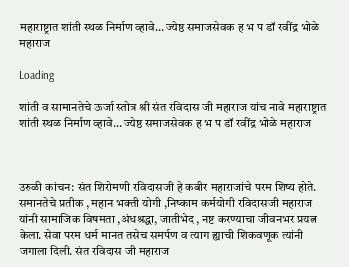महाराष्ट्रात शांती स्थळ निर्माण व्हावे… ज्येष्ठ समाजसेवक ह भ प डॉ रवींद्र भोळे महाराज

Loading

शांती व सामानतेचे ऊर्जा स्तोत्र श्री संत रविदास जी महाराज यांच नावे महाराष्ट्रात शांती स्थळ निर्माण व्हावे… ज्येष्ठ समाजसेवक ह भ प डॉ रवींद्र भोळे महाराज



उरुळी कांचन: संत शिरोमणी रविदासजी हे कबीर महाराजांचे परम शिष्य होते. समानतेचे प्रतीक , महान भक्ती योगी ,निष्काम कर्मयोगी रविदासजी महाराज यांनी सामाजिक विषमता ,अंधश्रद्धा, जातीभेद , नष्ट करण्याचा जीवनभर प्रयत्न केला. सेवा परम धर्म मानत तसेच समर्पण व त्याग ह्याची शिकवणूक त्यांनी जगाला दिली. संत रविदास जी महाराज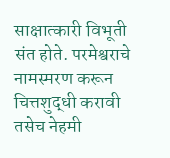साक्षात्कारी विभूती संत होते. परमेश्वराचे नामस्मरण करून चित्तशुद्धी करावी तसेच नेहमी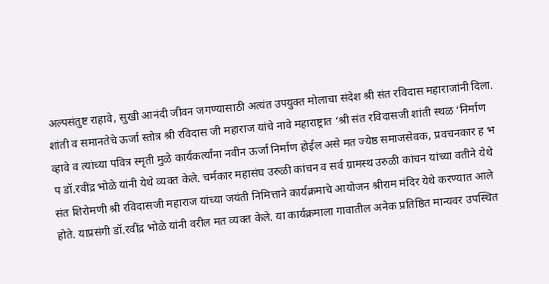अल्पसंतुष्ट राहावे, सुखी आनंदी जीवन जगण्यासाठी अत्यंत उपयुक्त मोलाचा संदेश श्री संत रविदास महाराजांनी दिला. शांती व समानतेचे ऊर्जा स्तोत्र श्री रविदास जी महाराज यांचे नावे महाराष्ट्रात ‘श्री संत रविदासजी शांती स्थळ ‘निर्माण व्हावे व त्यांच्या पवित्र स्मृती मुळे कार्यकर्त्यांना नवीन ऊर्जा निर्माण होईल असे मत ज्येष्ठ समाजसेवक, प्रवचनकार ह भ प डॉ.रवींद्र भोळे यांनी येथे व्यक्त केले. चर्मकार महासंघ उरुळी कांचन व सर्व ग्रामस्थ उरुळी कांचन यांच्या वतीने येथे संत शिरोमणी श्री रविदासजी महाराज यांच्या जयंती निमित्ताने कार्यक्रमाचे आयोजन श्रीराम मंदिर येथे करण्यात आले होते. याप्रसंगी डॉ.रवींद्र भोळे यांनी वरील मत व्यक्त केले. या कार्यक्रमाला गावातील अनेक प्रतिष्ठित मान्यवर उपस्थित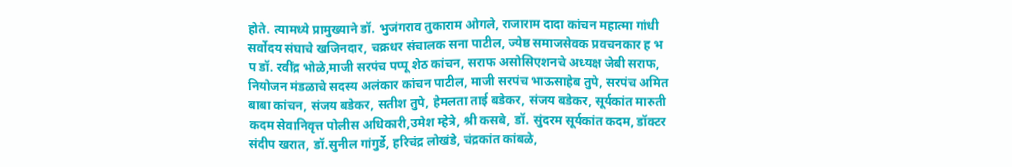होते. त्यामध्ये प्रामुख्याने डॉ. भुजंगराव तुकाराम ओगले, राजाराम दादा कांचन महात्मा गांधी सर्वोदय संघाचे खजिनदार, चक्रधर संचालक सना पाटील, ज्येष्ठ समाजसेवक प्रवचनकार ह भ प डॉ. रवींद्र भोळे,माजी सरपंच पप्पू शेठ कांचन, सराफ असोसिएशनचे अध्यक्ष जेबी सराफ, नियोजन मंडळाचे सदस्य अलंकार कांचन पाटील, माजी सरपंच भाऊसाहेब तुपे, सरपंच अमित बाबा कांचन, संजय बडेकर, सतीश तुपे, हेमलता ताई बडेकर, संजय बडेकर, सूर्यकांत मारुती कदम सेवानिवृत्त पोलीस अधिकारी,उमेश म्हेत्रे, श्री कसबे, डॉ. सुंदरम सूर्यकांत कदम, डॉक्टर संदीप खरात, डॉ.सुनील गांगुर्डे, हरिचंद्र लोखंडे, चंद्रकांत कांबळे,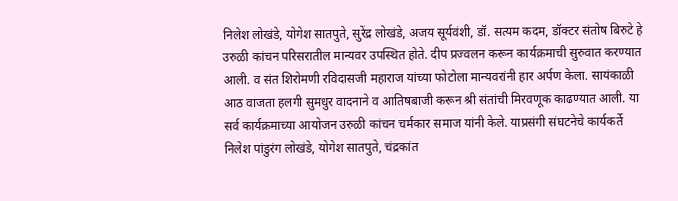निलेश लोखंडे, योगेश सातपुते, सुरेंद्र लोखंडे, अजय सूर्यवंशी, डॉ. सत्यम कदम, डॉक्टर संतोष बिरुटे हे उरुळी कांचन परिसरातील मान्यवर उपस्थित होते. दीप प्रज्वलन करून कार्यक्रमाची सुरुवात करण्यात आली. व संत शिरोमणी रविदासजी महाराज यांच्या फोटोला मान्यवरांनी हार अर्पण केला. सायंकाळी आठ वाजता हलगी सुमधुर वादनाने व आतिषबाजी करून श्री संतांची मिरवणूक काढण्यात आली. या सर्व कार्यक्रमाच्या आयोजन उरुळी कांचन चर्मकार समाज यांनी केले. याप्रसंगी संघटनेचे कार्यकर्ते निलेश पांडुरंग लोखंडे, योगेश सातपुते, चंद्रकांत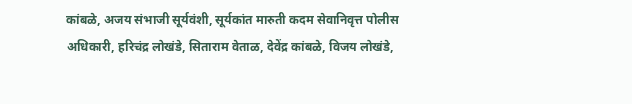कांबळे, अजय संभाजी सूर्यवंशी, सूर्यकांत मारुती कदम सेवानिवृत्त पोलीस अधिकारी, हरिचंद्र लोखंडे, सिताराम वेताळ, देवेंद्र कांबळे, विजय लोखंडे,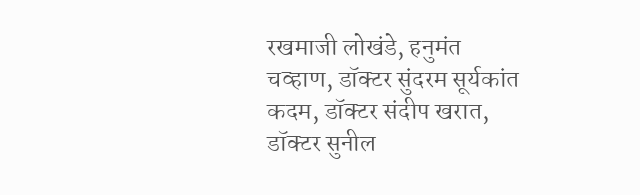रखमाजी लोखंडे, हनुमंत चव्हाण, डॉक्टर सुंदरम सूर्यकांत कदम, डॉक्टर संदीप खरात, डॉक्टर सुनील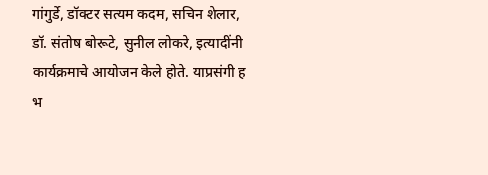गांगुर्डे, डॉक्टर सत्यम कदम, सचिन शेलार, डॉ. संतोष बोरूटे, सुनील लोकरे, इत्यादींनी कार्यक्रमाचे आयोजन केले होते. याप्रसंगी ह भ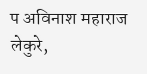प अविनाश महाराज लेकुरे,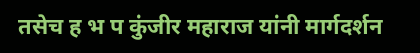तसेच ह भ प कुंजीर महाराज यांनी मार्गदर्शन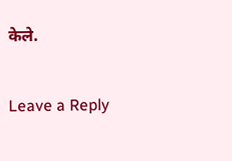केले.

Leave a Reply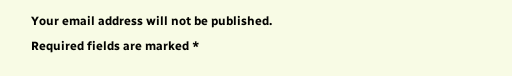Your email address will not be published. Required fields are marked *